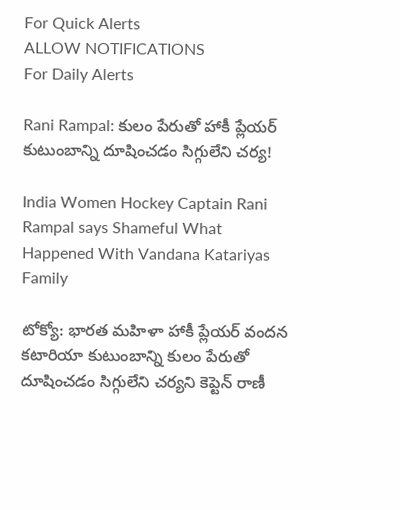For Quick Alerts
ALLOW NOTIFICATIONS
For Daily Alerts

Rani Rampal: కులం పేరుతో హాకీ ప్లేయర్ కుటుంబాన్ని దూషించడం సిగ్గులేని చర్య!

India Women Hockey Captain Rani Rampal says Shameful What Happened With Vandana Katariyas Family

టోక్యో: భారత మహిళా హాకీ ప్లేయర్ వందన కటారియా కుటుంబాన్ని కులం పేరుతో దూషించడం సిగ్గులేని చర్యని కెప్టెన్ రాణీ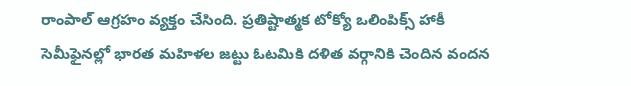రాంపాల్ ఆగ్రహం వ్యక్తం చేసింది. ప్రతిష్టాత్మక టోక్యో ఒలింపిక్స్‌ హాకీ సెమీఫైనల్లో భారత మహిళల జట్టు ఓటమికి దళిత వర్గానికి చెందిన వందన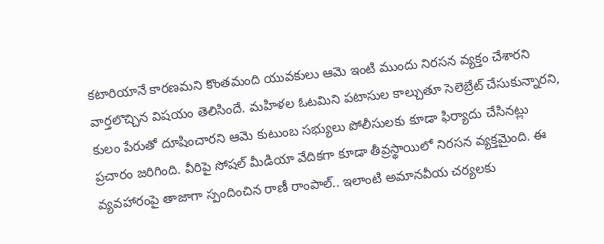కటారియానే కారణమని కొంతమంది యువకులు ఆమె ఇంటి ముందు నిరసన వ్యక్తం చేశారని వార్తలొచ్చిన విషయం తెలిసిందే. మహిళల ఓటమిని పటాసుల కాల్చుతూ సెలెబ్రేట్ చేసుకున్నారని, కులం పేరుతో దూషించారని ఆమె కుటుంబ సభ్యులు పోలీసులకు కూడా ఫిర్యాదు చేసినట్లు ప్రచారం జరిగింది. వీరిపై సోషల్ మీడియా వేదికగా కూడా తీవ్రస్థాయిలో నిరసన వ్యక్తమైంది. ఈ వ్యవహారంపై తాజాగా స్పందించిన రాణీ రాంపాల్.. ఇలాంటి అమానవీయ చర్యలకు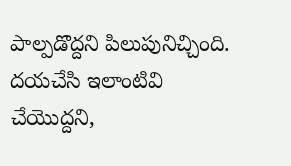పాల్పడొద్దని పిలుపునిచ్చింది. దయచేసి ఇలాంటివి చేయొద్దని,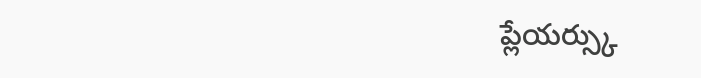ప్లేయర్స్కు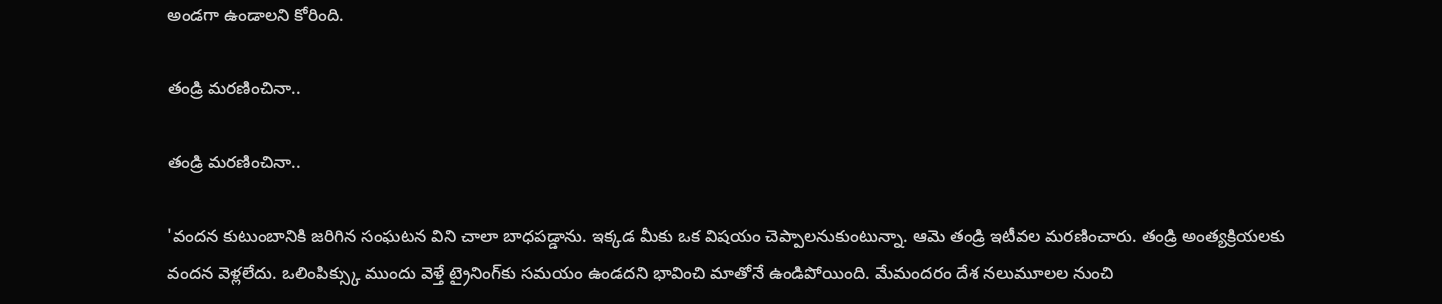అండగా ఉండాలని కోరింది.

తండ్రి మరణించినా..

తండ్రి మరణించినా..

'వందన కుటుంబానికి జరిగిన సంఘటన విని చాలా బాధపడ్డాను. ఇక్కడ మీకు ఒక విషయం చెప్పాలనుకుంటున్నా. ఆమె తండ్రి ఇటీవల మరణించారు. తండ్రి అంత్యక్రియలకు వందన వెళ్లలేదు. ఒలింపిక్స్కు ముందు వెళ్తే ట్రైనింగ్‌కు సమయం ఉండదని భావించి మాతోనే ఉండిపోయింది. మేమందరం దేశ నలుమూలల నుంచి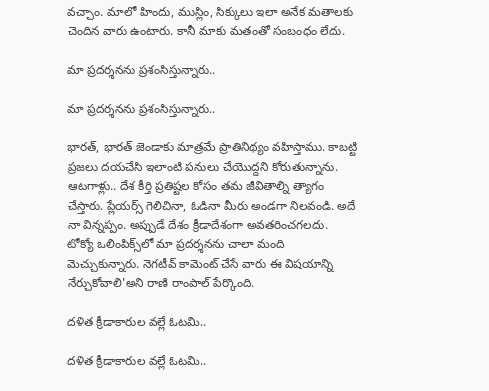వచ్చాం. మాలో హిందు, ముస్లిం, సిక్కులు ఇలా అనేక మతాలకు చెందిన వారు ఉంటారు. కానీ మాకు మతంతో సంబంధం లేదు.

మా ప్రదర్శనను ప్రశంసిస్తున్నారు..

మా ప్రదర్శనను ప్రశంసిస్తున్నారు..

భారత్, భారత్ జెండాకు మాత్రమే ప్రాతినిథ్యం వహిస్తాము. కాబట్టి ప్రజలు దయచేసి ఇలాంటి పనులు చేయొద్దని కోరుతున్నాను. ఆటగాళ్లు.. దేశ కీర్తి ప్రతిష్టల కోసం తమ జీవితాల్ని త్యాగం చేస్తారు. ప్లేయర్స్ గెలిచినా, ఓడినా మీరు అండగా నిలవండి. అదే నా విన్నప్పం. అప్పుడే దేశం క్రీడాదేశంగా అవతరించగలదు. టోక్యో ఒలింపిక్స్‌లో మా ప్రదర్శనను చాలా మంది మెచ్చుకున్నారు. నెగటీవ్ కామెంట్ చేసే వారు ఈ విషయాన్ని నేర్చుకోవాలి'అని రాణి రాంపాల్ పేర్కొంది.

దళిత క్రీడాకారుల వల్లే ఓటమి..

దళిత క్రీడాకారుల వల్లే ఓటమి..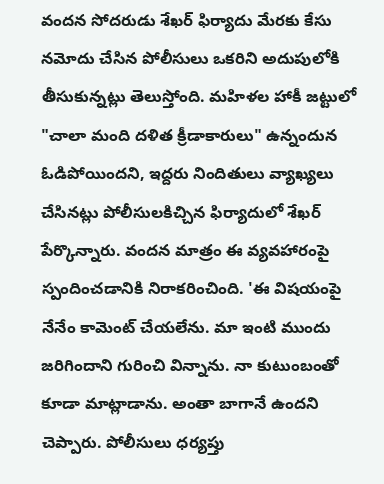వందన సోదరుడు శేఖర్ ఫిర్యాదు మేరకు కేసు నమోదు చేసిన పోలీసులు ఒకరిని అదుపులోకి తీసుకున్నట్లు తెలుస్తోంది. మహిళల హాకీ జట్టులో "చాలా మంది దళిత క్రీడాకారులు" ఉన్నందున ఓడిపోయిందని, ఇద్దరు నిందితులు వ్యాఖ్యలు చేసినట్లు పోలీసులకిచ్చిన ఫిర్యాదులో శేఖర్ పేర్కొన్నారు. వందన మాత్రం ఈ వ్యవహారంపై స్పందించడానికి నిరాకరించింది. 'ఈ విషయంపై నేనేం కామెంట్ చేయలేను. మా ఇంటి ముందు జరిగిందాని గురించి విన్నాను. నా కుటుంబంతో కూడా మాట్లాడాను. అంతా బాగానే ఉందని చెప్పారు. పోలీసులు ధర్యప్తు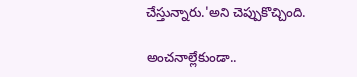చేస్తున్నారు.'అని చెప్పుకొచ్చింది.

అంచనాల్లేకుండా..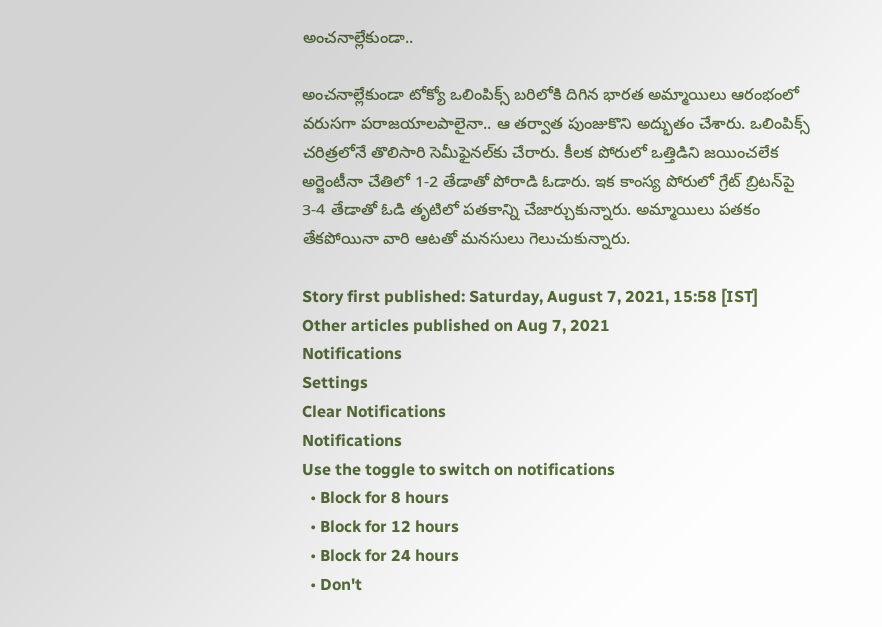అంచనాల్లేకుండా..

అంచనాల్లేకుండా టోక్యో ఒలింపిక్స్ బరిలోకి దిగిన భారత అమ్మాయిలు ఆరంభంలో వరుసగా పరాజయాలపాలైనా.. ఆ తర్వాత పుంజుకొని అద్భుతం చేశారు. ఒలింపిక్స్ చరిత్రలోనే తొలిసారి సెమీఫైనల్‌కు చేరారు. కీలక పోరులో ఒత్తిడిని జయించలేక అర్జెంటీనా చేతిలో 1-2 తేడాతో పోరాడి ఓడారు. ఇక కాంస్య పోరులో గ్రేట్ బ్రిటన్‌పై 3-4 తేడాతో ఓడి తృటిలో పతకాన్ని చేజార్చుకున్నారు. అమ్మాయిలు పతకం తేకపోయినా వారి ఆటతో మనసులు గెలుచుకున్నారు.

Story first published: Saturday, August 7, 2021, 15:58 [IST]
Other articles published on Aug 7, 2021
Notifications
Settings
Clear Notifications
Notifications
Use the toggle to switch on notifications
  • Block for 8 hours
  • Block for 12 hours
  • Block for 24 hours
  • Don't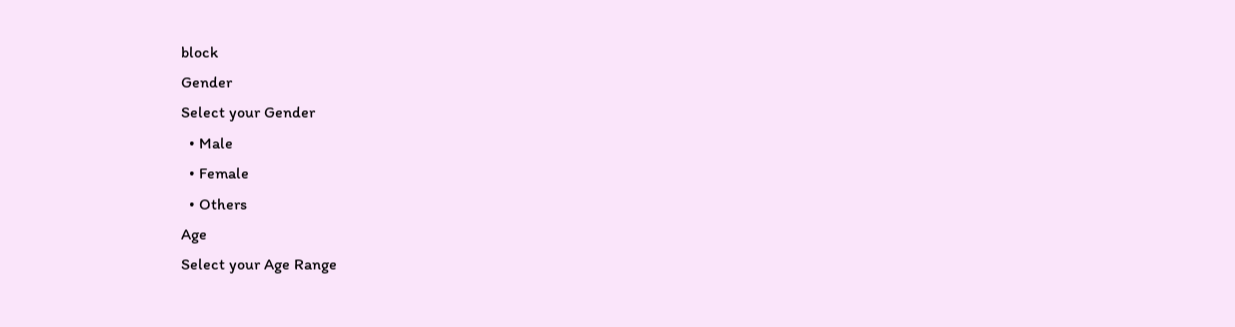block
Gender
Select your Gender
  • Male
  • Female
  • Others
Age
Select your Age Range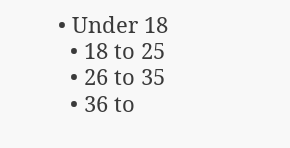• Under 18
  • 18 to 25
  • 26 to 35
  • 36 to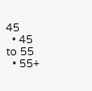45
  • 45 to 55
  • 55+